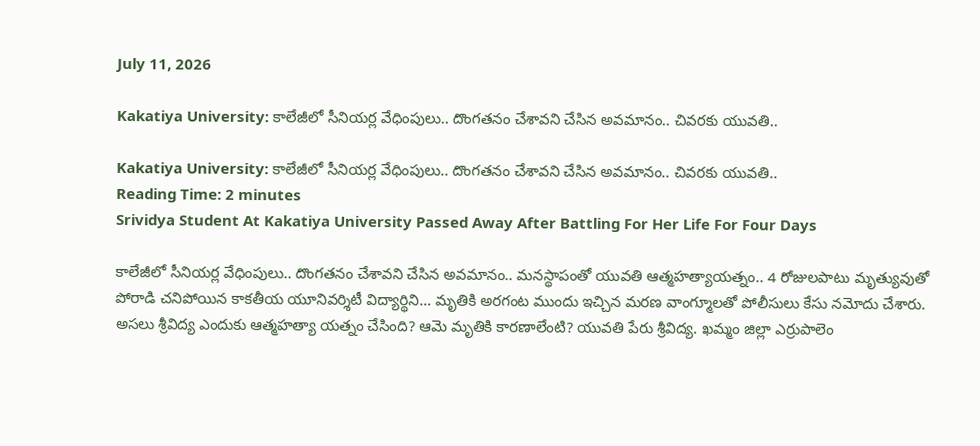July 11, 2026

Kakatiya University: కాలేజీలో సీనియర్ల వేధింపులు.. దొంగతనం చేశావని చేసిన అవమానం.. చివరకు యువతి..

Kakatiya University: కాలేజీలో సీనియర్ల వేధింపులు.. దొంగతనం చేశావని చేసిన అవమానం.. చివరకు యువతి..
Reading Time: 2 minutes
Srividya Student At Kakatiya University Passed Away After Battling For Her Life For Four Days

కాలేజీలో సీనియర్ల వేధింపులు.. దొంగతనం చేశావని చేసిన అవమానం.. మనస్థాపంతో యువతి ఆత్మహత్యాయత్నం.. 4 రోజులపాటు మృత్యువుతో పోరాడి చనిపోయిన కాకతీయ యూనివర్శిటీ విద్యార్థిని… మృతికి అరగంట ముందు ఇచ్చిన మరణ వాంగ్మూలతో పోలీసులు కేసు నమోదు చేశారు. అసలు శ్రీవిద్య ఎందుకు ఆత్మహత్యా యత్నం చేసింది? ఆమె మృతికి కారణాలేంటి? యువతి పేరు శ్రీవిద్య. ఖమ్మం జిల్లా ఎర్రుపాలెం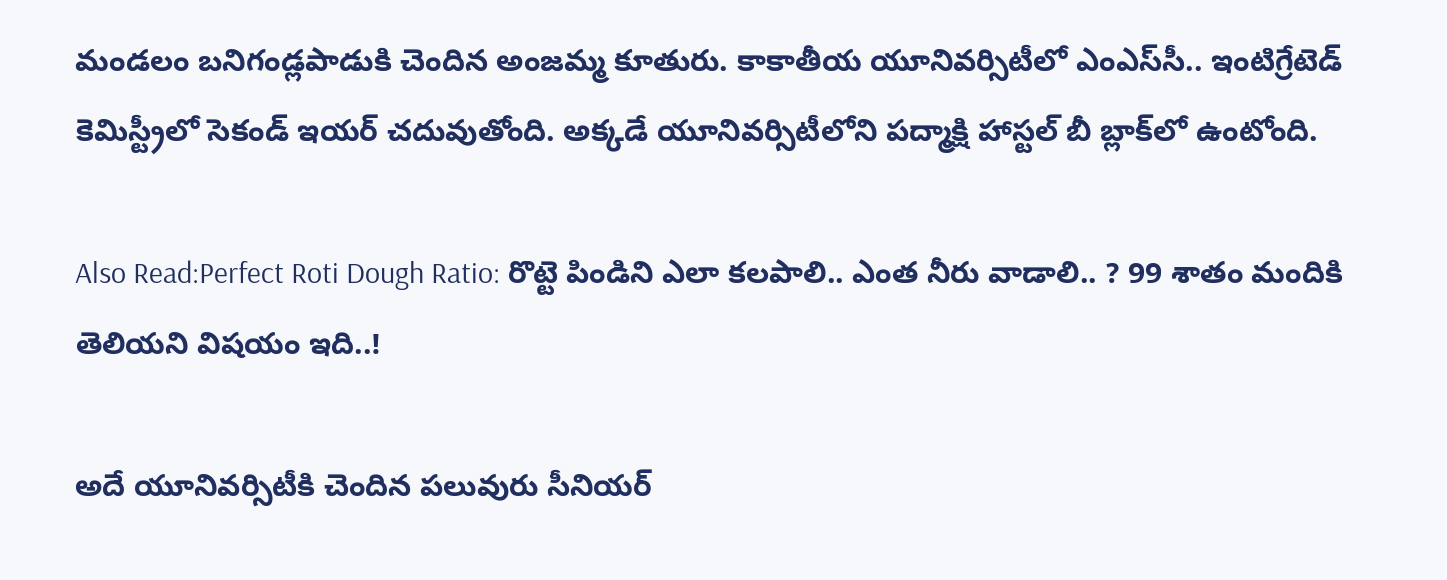మండలం బనిగండ్లపాడుకి చెందిన అంజమ్మ కూతురు. కాకాతీయ యూనివర్సిటీలో ఎంఎస్‌సీ.. ఇంటిగ్రేటెడ్‌ కెమిస్ట్రీలో సెకండ్‌ ఇయర్‌ చదువుతోంది. అక్కడే యూనివర్సిటీలోని పద్మాక్షి హాస్టల్‌ బీ బ్లాక్‌లో ఉంటోంది.

Also Read:Perfect Roti Dough Ratio: రొట్టె పిండిని ఎలా కలపాలి.. ఎంత నీరు వాడాలి.. ? 99 శాతం మందికి తెలియని విషయం ఇది..!

అదే యూనివర్సిటీకి చెందిన పలువురు సీనియర్‌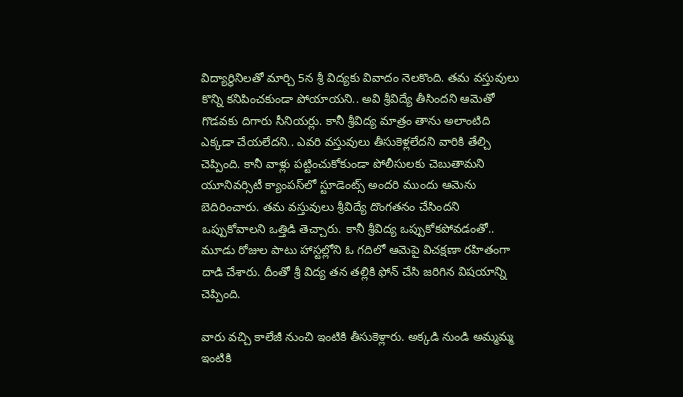విద్యార్థినిలతో మార్చి 5న శ్రీ విద్యకు వివాదం నెలకొంది. తమ వస్తువులు కొన్ని కనిపించకుండా పోయాయని.. అవి శ్రీవిద్యే తీసిందని ఆమెతో గొడవకు దిగారు సీనియర్లు. కానీ శ్రీవిద్య మాత్రం తాను అలాంటిది ఎక్కడా చేయలేదని.. ఎవరి వస్తువులు తీసుకెళ్లలేదని వారికి తేల్చి చెప్పింది. కానీ వాళ్లు పట్టించుకోకుండా పోలీసులకు చెబుతామని యూనివర్సిటీ క్యాంపస్‌లో స్టూడెంట్స్ అందరి ముందు ఆమెను బెదిరించారు. తమ వస్తువులు శ్రీవిద్యే దొంగతనం చేసిందని ఒప్పుకోవాలని ఒత్తిడి తెచ్చారు. కానీ శ్రీవిద్య ఒప్పుకోకపోవడంతో.. మూడు రోజుల పాటు హాస్టల్లోని ఓ గదిలో ఆమెపై విచక్షణా రహితంగా దాడి చేశారు. దీంతో శ్రీ విద్య తన తల్లికి ఫోన్‌ చేసి జరిగిన విషయాన్ని చెప్పింది.

వారు వచ్చి కాలేజీ నుంచి ఇంటికి తీసుకెళ్లారు. అక్కడి నుండి అమ్మమ్మ ఇంటికి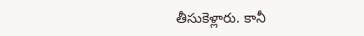తీసుకెళ్లారు. కానీ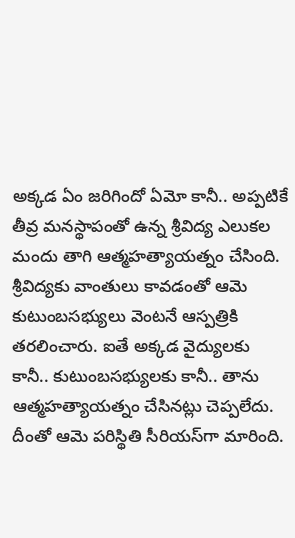అక్కడ ఏం జరిగిందో ఏమో కానీ.. అప్పటికే తీవ్ర మనస్థాపంతో ఉన్న శ్రీవిద్య ఎలుకల మందు తాగి ఆత్మహత్యాయత్నం చేసింది. శ్రీవిద్యకు వాంతులు కావడంతో ఆమె కుటుంబసభ్యులు వెంటనే ఆస్పత్రికి తరలించారు. ఐతే అక్కడ వైద్యులకు కానీ.. కుటుంబసభ్యులకు కానీ.. తాను ఆత్మహత్యాయత్నం చేసినట్లు చెప్పలేదు. దీంతో ఆమె పరిస్థితి సీరియస్‌గా మారింది.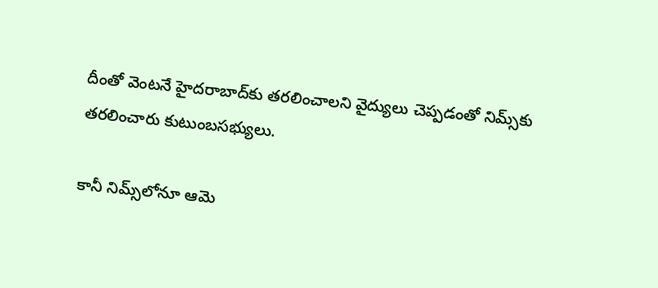దీంతో వెంటనే హైదరాబాద్‌కు తరలించాలని వైద్యులు చెప్పడంతో నిమ్స్‌కు తరలించారు కుటుంబసభ్యులు.

కానీ నిమ్స్‌లోనూ ఆమె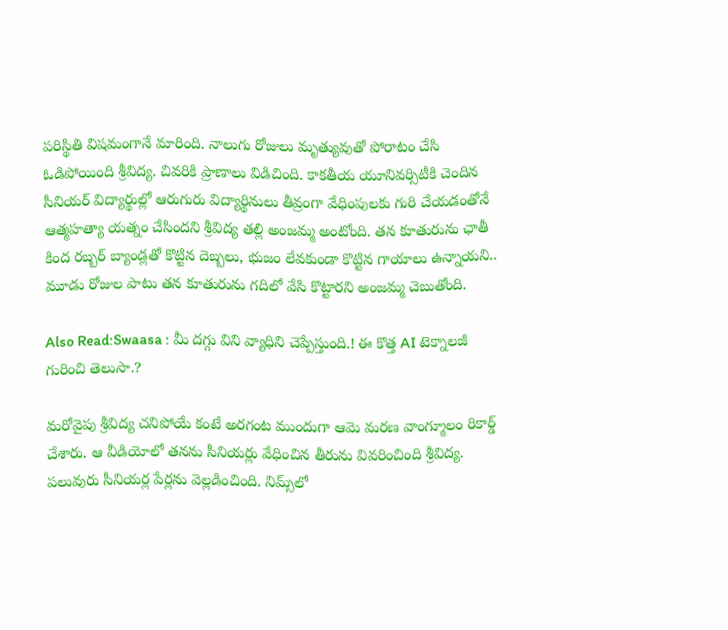పరిస్థితి విషమంగానే మారింది. నాలుగు రోజులు మృత్యువుతో పోరాటం చేసి ఓడిపోయింది శ్రీవిద్య. చివరికి ప్రాణాలు విడిచింది. కాకతీయ యూనివర్సిటీకి చెందిన సీనియర్‌ విద్యార్థుల్లో ఆరుగురు విద్యార్థినులు తీవ్రంగా వేధింపులకు గురి చేయడంతోనే ఆత్మహత్యా యత్నం చేసిందని శ్రీవిద్య తల్లి అంజమ్మ అంటోంది. తన కూతురును ఛాతీ కింద రబ్బర్‌ బ్యాండ్లతో కొట్టిన దెబ్బలు, భుజం లేవకుండా కొట్టిన గాయాలు ఉన్నాయని.. మూడు రోజుల పాటు తన కూతురును గదిలో వేసి కొట్టారని అంజమ్మ చెబుతోంది.

Also Read:Swaasa : మీ దగ్గు విని వ్యాధిని చెప్పేస్తుంది.! ఈ కొత్త AI టెక్నాలజీ గురించి తెలుసా.?

మరోవైపు శ్రీవిద్య చనిపోయే కంటే అరగంట ముందుగా ఆమె మరణ వాంగ్మూలం రికార్డ్ చేశారు. ఆ వీడియోలో తనను సీనియర్లు వేధించిన తీరును వివరించింది శ్రీవిద్య. పలువురు సీనియర్ల పేర్లను వెల్లడించింది. నిమ్స్‌‌లో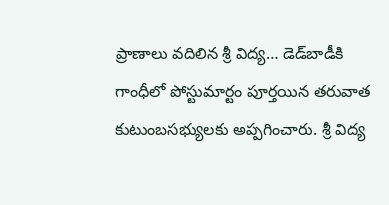ప్రాణాలు వదిలిన శ్రీ విద్య… డెడ్‌బాడీకి గాంధీలో పోస్టుమార్టం పూర్తయిన తరువాత కుటుంబసభ్యులకు అప్పగించారు. శ్రీ విద్య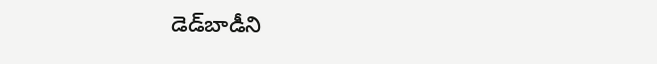డెడ్‌బాడీని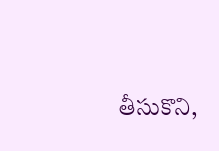తీసుకొని,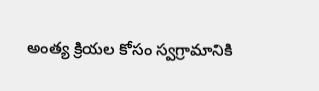అంత్య క్రియల కోసం స్వగ్రామానికి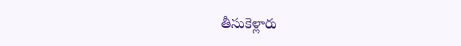తీసుకెళ్లారు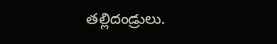తల్లిదండ్రులు.